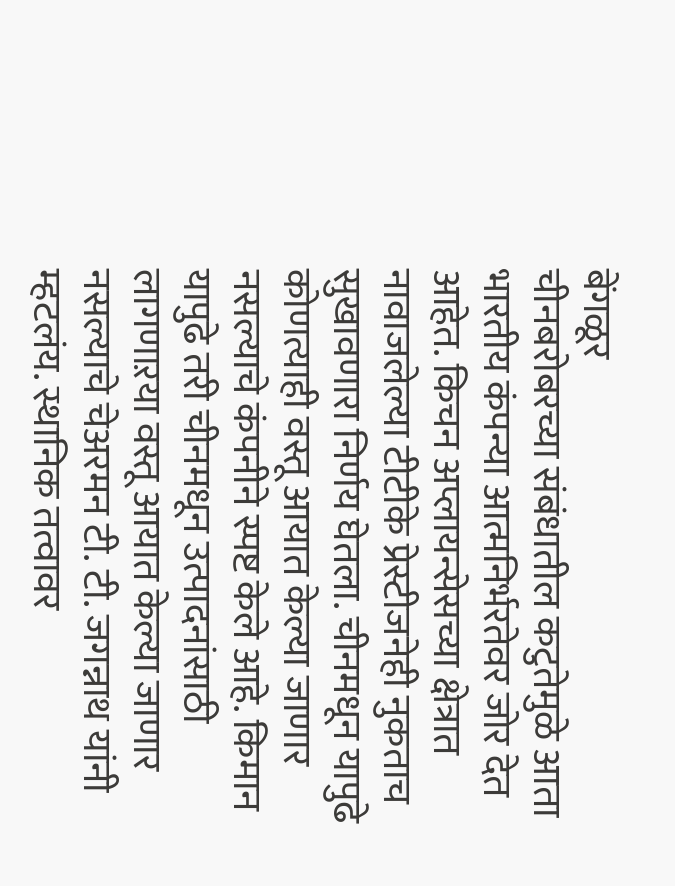बेंगळूर
चीनबरोबरच्या संबंधातील कटुतेमुळे आता भारतीय कंपन्या आत्मनिर्भरतेवर जोर देत आहेत. किचन अप्लायन्सेसच्या क्षेत्रात नावाजलेल्या टीटीके प्रेस्टीजनेही नुकताच सुखावणारा निर्णय घेतला. चीनमधून यापुढे कोणत्याही वस्तू आयात केल्या जाणार नसल्याचे कंपनीने स्पष्ट केले आहे. किमान यापुढे तरी चीनमधून उत्पादनांसाठी लागणाऱया वस्तू आयात केल्या जाणार नसल्याचे चेअरमन टी. टी. जगन्नाथ यांनी म्हटलंय. स्थानिक तत्वावर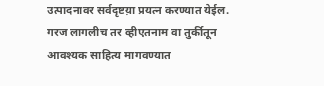उत्पादनावर सर्वदृष्टय़ा प्रयत्न करण्यात येईल. गरज लागलीच तर व्हीएतनाम वा तुर्कीतून आवश्यक साहित्य मागवण्यात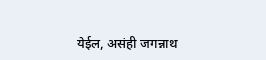येईल, असंही जगन्नाथ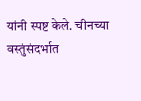यांनी स्पष्ट केले. चीनच्या वस्तुंसंदर्भात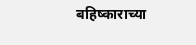बहिष्काराच्या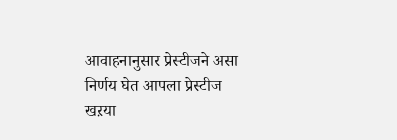आवाहनानुसार प्रेस्टीजने असा निर्णय घेत आपला प्रेस्टीज खऱया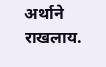अर्थाने राखलाय.